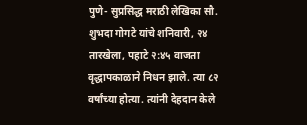पुणे- सुप्रसिद्ध मराठी लेखिका सौ. शुभदा गोगटे यांचे शनिवारी, २४ तारखेला, पहाटे २:४५ वाजता वृद्धापकाळाने निधन झाले. त्या ८२ वर्षांच्या होत्या. त्यांनी देहदान केले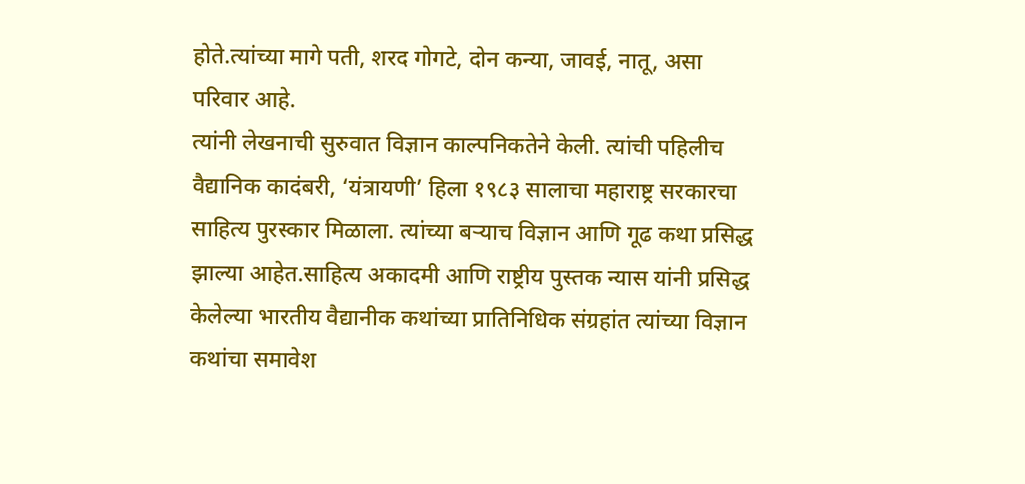होते.त्यांच्या मागे पती, शरद गोगटे, दोन कन्या, जावई, नातू, असा परिवार आहे.
त्यांनी लेखनाची सुरुवात विज्ञान काल्पनिकतेने केली. त्यांची पहिलीच वैद्यानिक कादंबरी, ‘यंत्रायणी’ हिला १९८३ सालाचा महाराष्ट्र सरकारचा साहित्य पुरस्कार मिळाला. त्यांच्या बऱ्याच विज्ञान आणि गूढ कथा प्रसिद्ध झाल्या आहेत.साहित्य अकादमी आणि राष्ट्रीय पुस्तक न्यास यांनी प्रसिद्ध केलेल्या भारतीय वैद्यानीक कथांच्या प्रातिनिधिक संग्रहांत त्यांच्या विज्ञान कथांचा समावेश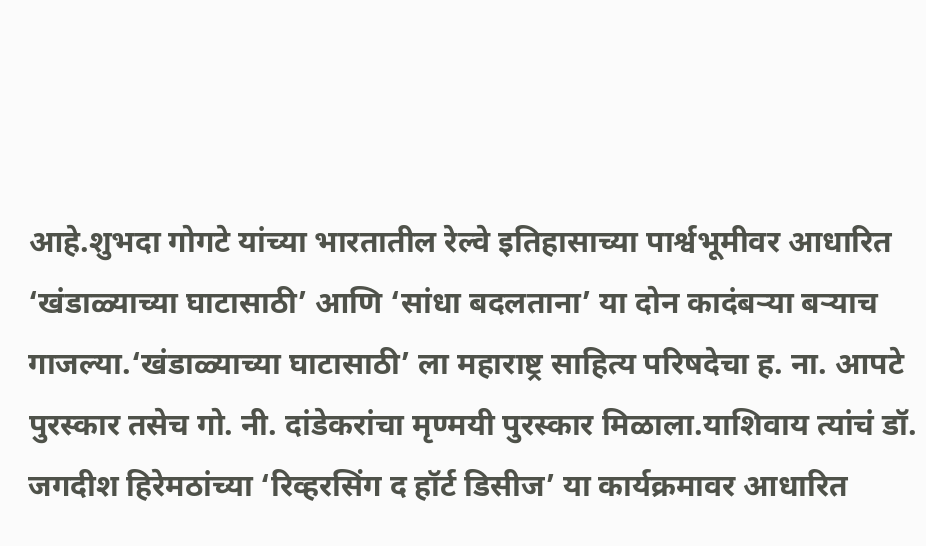आहे.शुभदा गोगटे यांच्या भारतातील रेल्वे इतिहासाच्या पार्श्वभूमीवर आधारित ‘खंडाळ्याच्या घाटासाठी’ आणि ‘सांधा बदलताना’ या दोन कादंबऱ्या बऱ्याच गाजल्या.‘खंडाळ्याच्या घाटासाठी’ ला महाराष्ट्र साहित्य परिषदेचा ह. ना. आपटे पुरस्कार तसेच गो. नी. दांडेकरांचा मृण्मयी पुरस्कार मिळाला.याशिवाय त्यांचं डॉ. जगदीश हिरेमठांच्या ‘रिव्हरसिंग द हॉर्ट डिसीज’ या कार्यक्रमावर आधारित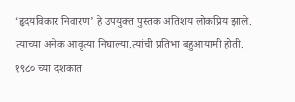‘हृदयविकार निवारण’ हे उपयुक्त पुस्तक अतिशय लोकप्रिय झाले. त्याच्या अनेक आवृत्या निघाल्या.त्यांची प्रतिभा बहुआयामी होती. १९८० च्या दशकात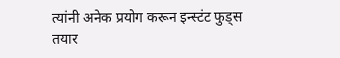त्यांनी अनेक प्रयोग करून इन्स्टंट फुड्स तयार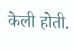केली होती.